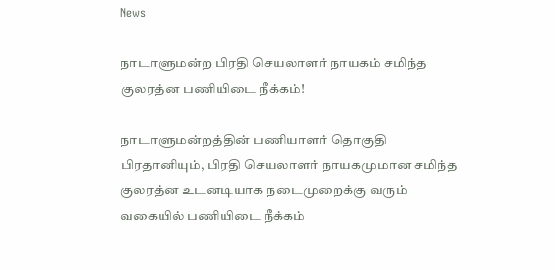News

நாடாளுமன்ற பிரதி செயலாளர் நாயகம் சமிந்த குலரத்ன பணியிடை நீக்கம்!

நாடாளுமன்றத்தின் பணியாளர் தொகுதி பிரதானியும், பிரதி செயலாளர் நாயகமுமான சமிந்த குலரத்ன உடனடியாக நடைமுறைக்கு வரும் வகையில் பணியிடை நீக்கம்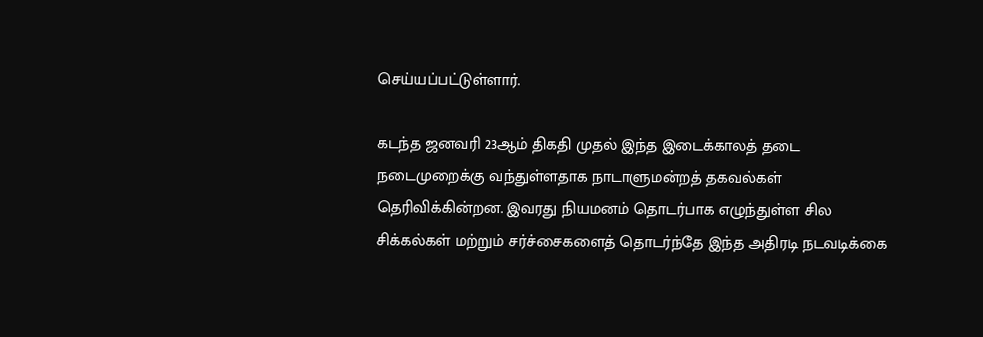செய்யப்பட்டுள்ளார்.

கடந்த ஜனவரி 23ஆம் திகதி முதல் இந்த இடைக்காலத் தடை நடைமுறைக்கு வந்துள்ளதாக நாடாளுமன்றத் தகவல்கள் தெரிவிக்கின்றன. இவரது நியமனம் தொடர்பாக எழுந்துள்ள சில சிக்கல்கள் மற்றும் சர்ச்சைகளைத் தொடர்ந்தே இந்த அதிரடி நடவடிக்கை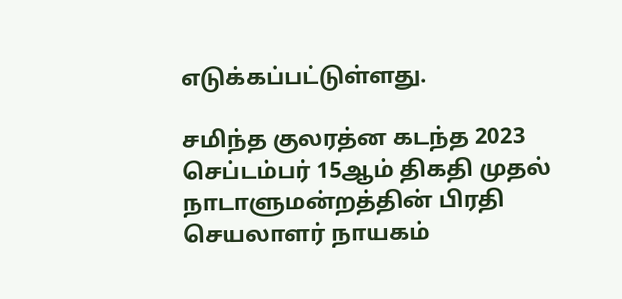எடுக்கப்பட்டுள்ளது.

சமிந்த குலரத்ன கடந்த 2023 செப்டம்பர் 15ஆம் திகதி முதல் நாடாளுமன்றத்தின் பிரதி செயலாளர் நாயகம்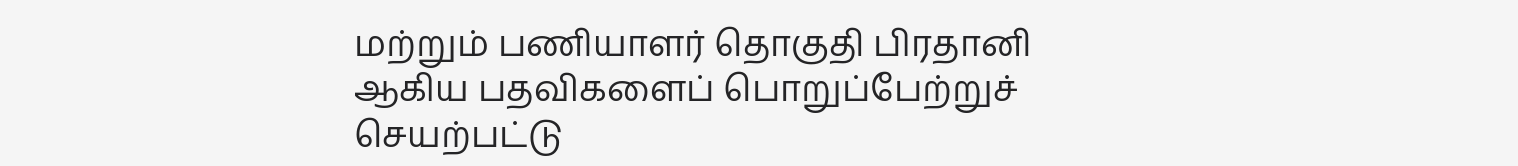மற்றும் பணியாளர் தொகுதி பிரதானி ஆகிய பதவிகளைப் பொறுப்பேற்றுச் செயற்பட்டு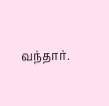வந்தார்.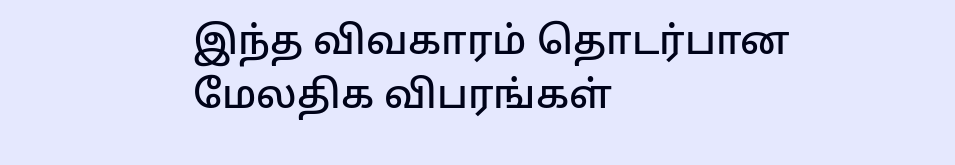இந்த விவகாரம் தொடர்பான மேலதிக விபரங்கள்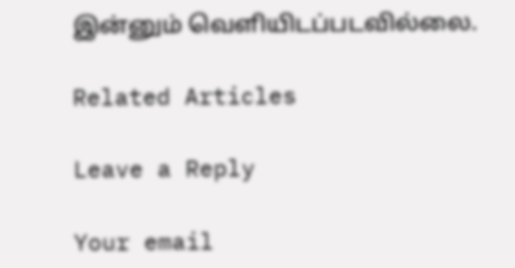இன்னும் வெளியிடப்படவில்லை.

Related Articles

Leave a Reply

Your email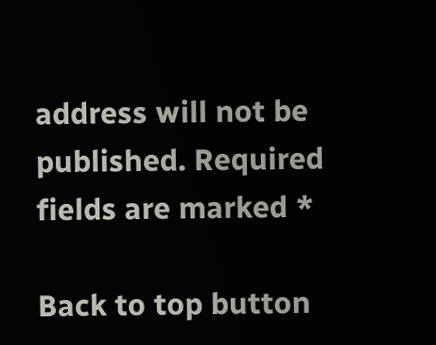address will not be published. Required fields are marked *

Back to top button